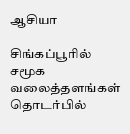ஆசியா

சிங்கப்பூரில் சமூக வலைத்தளங்கள் தொடர்பில்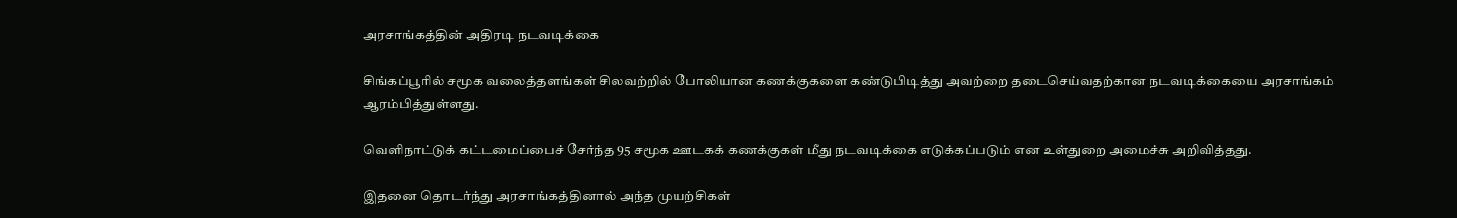அரசாங்கத்தின் அதிரடி நடவடிக்கை

சிங்கப்பூரில் சமூக வலைத்தளங்கள் சிலவற்றில் போலியான கணக்குகளை கண்டுபிடித்து அவற்றை தடைசெய்வதற்கான நடவடிக்கையை அரசாங்கம் ஆரம்பித்துள்ளது.

வெளிநாட்டுக் கட்டமைப்பைச் சேர்ந்த 95 சமூக ஊடகக் கணக்குகள் மீது நடவடிக்கை எடுக்கப்படும் என உள்துறை அமைச்சு அறிவித்தது.

இதனை தொடர்ந்து அரசாங்கத்தினால் அந்த முயற்சிகள்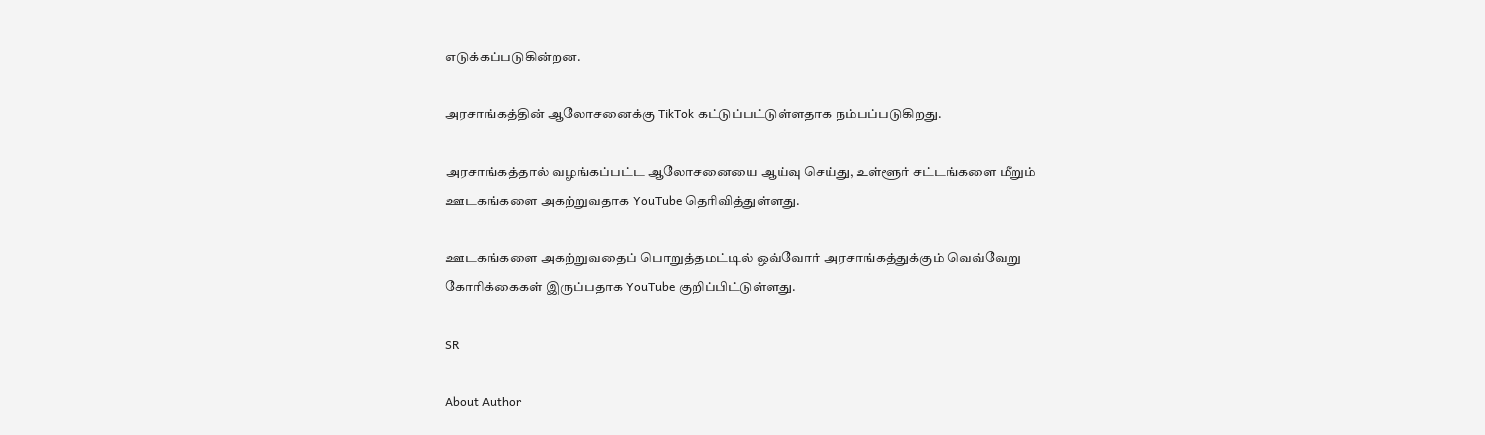எடுக்கப்படுகின்றன.

அரசாங்கத்தின் ஆலோசனைக்கு TikTok கட்டுப்பட்டுள்ளதாக நம்பப்படுகிறது.

அரசாங்கத்தால் வழங்கப்பட்ட ஆலோசனையை ஆய்வு செய்து, உள்ளூர் சட்டங்களை மீறும் ஊடகங்களை அகற்றுவதாக YouTube தெரிவித்துள்ளது.

ஊடகங்களை அகற்றுவதைப் பொறுத்தமட்டில் ஒவ்வோர் அரசாங்கத்துக்கும் வெவ்வேறு கோரிக்கைகள் இருப்பதாக YouTube குறிப்பிட்டுள்ளது.

SR

About Author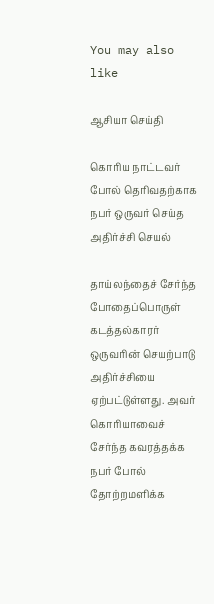You may also like

ஆசியா செய்தி

கொரிய நாட்டவர் போல் தெரிவதற்காக நபர் ஒருவர் செய்த அதிர்ச்சி செயல்

தாய்லந்தைச் சேர்ந்த போதைப்பொருள் கடத்தல்காரர் ஒருவரின் செயற்பாடு அதிர்ச்சியை ஏற்பட்டுள்ளது. அவர் கொரியாவைச் சேர்ந்த கவரத்தக்க நபர் போல் தோற்றமளிக்க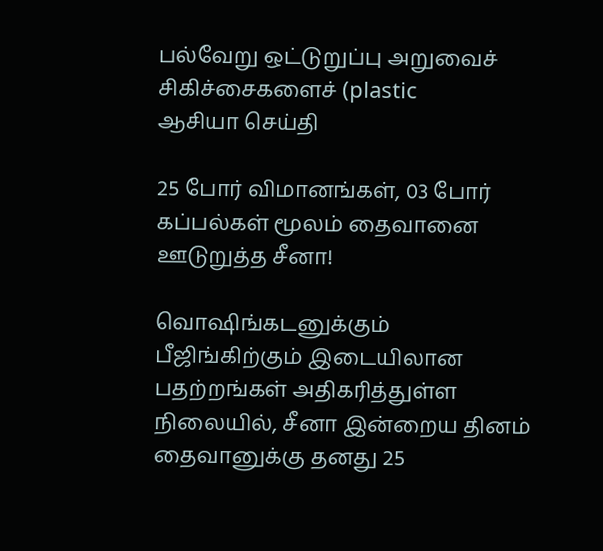பல்வேறு ஒட்டுறுப்பு அறுவைச் சிகிச்சைகளைச் (plastic
ஆசியா செய்தி

25 போர் விமானங்கள், 03 போர் கப்பல்கள் மூலம் தைவானை ஊடுறுத்த சீனா!

வொஷிங்கடனுக்கும் பீஜிங்கிற்கும் இடையிலான பதற்றங்கள் அதிகரித்துள்ள நிலையில், சீனா இன்றைய தினம் தைவானுக்கு தனது 25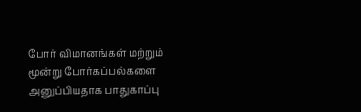போர் விமானங்கள் மற்றும் மூன்று போர்கப்பல்களை அனுப்பியதாக பாதுகாப்பு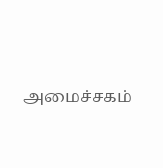அமைச்சகம்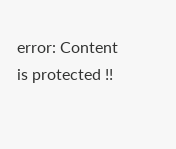error: Content is protected !!